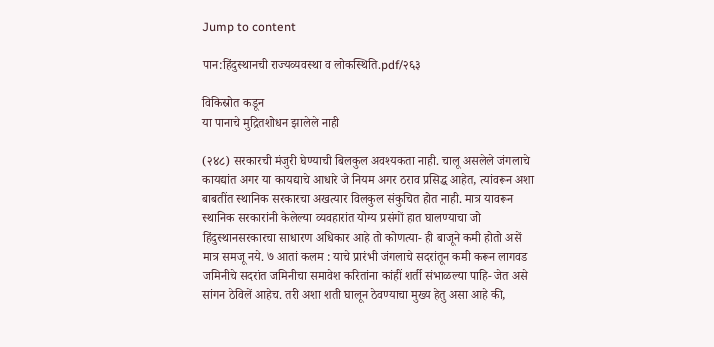Jump to content

पान:हिंदुस्थानची राज्यव्यवस्था व लोकस्थिति.pdf/२६३

विकिस्रोत कडून
या पानाचे मुद्रितशोधन झालेले नाही

(२४८) सरकारची मंजुरी घेण्याची बिलकुल अवश्यकता नाही. चालू असलेले जंगलाचे कायद्यांत अगर या कायद्याचे आधारे जे नियम अगर ठराव प्रसिद्ध आहेत, त्यांवरून अशा बाबतींत स्थानिक सरकारचा अखत्यार विलकुल संकुचित होत नाही. मात्र यावरून स्थानिक सरकारांनी केलेल्या व्यवहारांत योग्य प्रसंगों हात घालण्याचा जो हिंदुस्थानसरकारचा साधारण अधिकार आहे तो कोणत्या- ही बाजूने कमी होतो असें मात्र समजू नये. ७ आतां कलम : याचे प्रारंभी जंगलाचे सदरांतून कमी करून लागवड जमिनीचे सदरांत जमिनीचा समावेश करितांना कांहीं शर्ती संभाळल्या पाहि- जेत असे सांगन ठेविलें आहेच. तरी अशा शती घालून ठेवण्याचा मुख्य हेतु असा आहे की,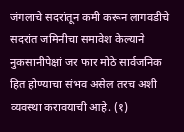जंगलाचे सदरांतून कमी करून लागवडीचे सदरांत जमिनीचा समावेश केल्याने नुकसानीपेक्षां जर फार मोठे सार्वजनिक हित होण्याचा संभव असेल तरच अशी व्यवस्था करावयाची आहे. (१)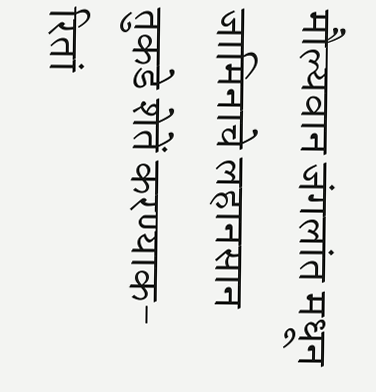मौल्यवान जंगलांत मधून जामिनाचे लहानसान तुकडे शेतें करण्याक- रितां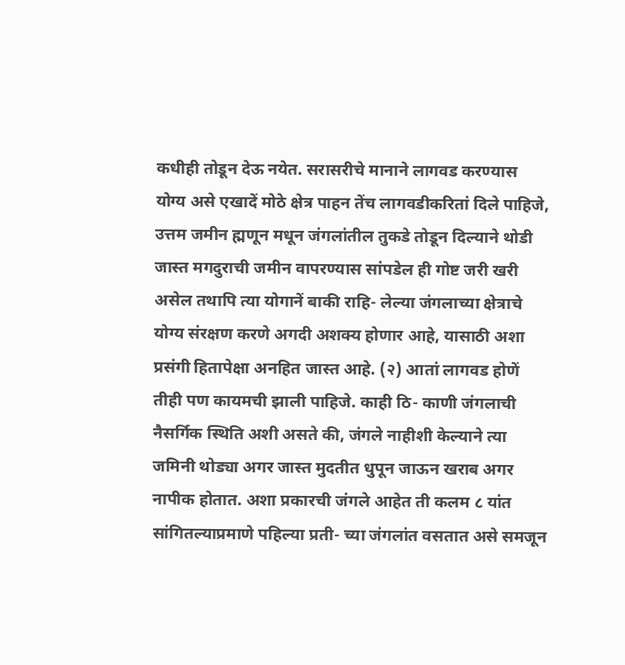कधीही तोडून देऊ नयेत. सरासरीचे मानाने लागवड करण्यास योग्य असे एखादें मोठे क्षेत्र पाहन तेंच लागवडीकरितां दिले पाहिजे, उत्तम जमीन ह्मणून मधून जंगलांतील तुकडे तोडून दिल्याने थोडी जास्त मगदुराची जमीन वापरण्यास सांपडेल ही गोष्ट जरी खरी असेल तथापि त्या योगानें बाकी राहि- लेल्या जंगलाच्या क्षेत्राचे योग्य संरक्षण करणे अगदी अशक्य होणार आहे, यासाठी अशा प्रसंगी हितापेक्षा अनहित जास्त आहे. (२) आतां लागवड होणें तीही पण कायमची झाली पाहिजे. काही ठि- काणी जंगलाची नैसर्गिक स्थिति अशी असते की, जंगले नाहीशी केल्याने त्या जमिनी थोड्या अगर जास्त मुदतीत धुपून जाऊन खराब अगर नापीक होतात. अशा प्रकारची जंगले आहेत ती कलम ८ यांत सांगितल्याप्रमाणे पहिल्या प्रती- च्या जंगलांत वसतात असे समजून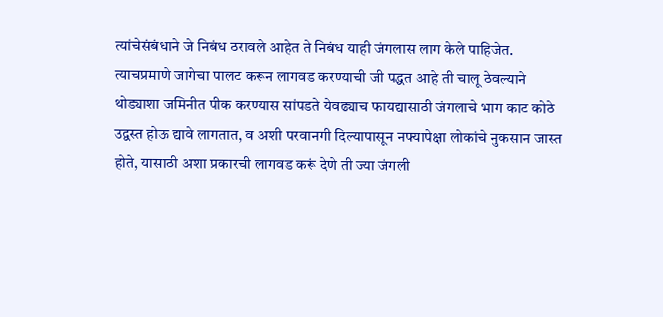त्यांचेसंबंधाने जे निबंध ठरावले आहेत ते निबंध याही जंगलास लाग केले पाहिजेत. त्याचप्रमाणे जागेचा पालट करून लागवड करण्याची जी पद्धत आहे ती चालू ठेवल्याने थोड्याशा जमिनीत पीक करण्यास सांपडते येवढ्याच फायद्यासाठी जंगलाचे भाग काट कोठे उद्वस्त होऊ द्यावे लागतात, व अशी परवानगी दिल्यापासून नफ्यापेक्षा लोकांचे नुकसान जास्त होते, यासाठी अशा प्रकारची लागवड करूं देणे ती ज्या जंगली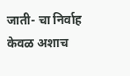जाती- चा निर्वाह केवळ अशाच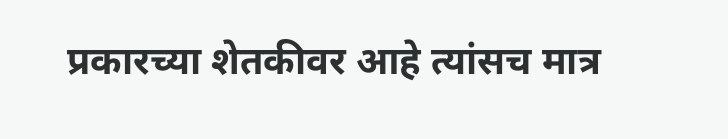प्रकारच्या शेतकीवर आहे त्यांसच मात्र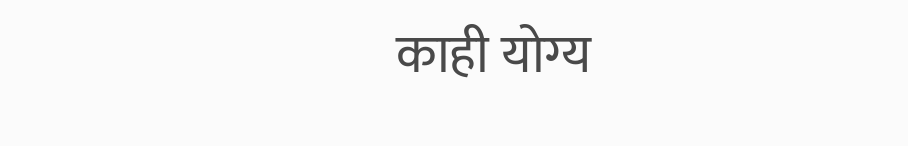काही योग्य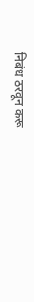निबंध ठरवून करू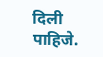दिली पाहिजे.